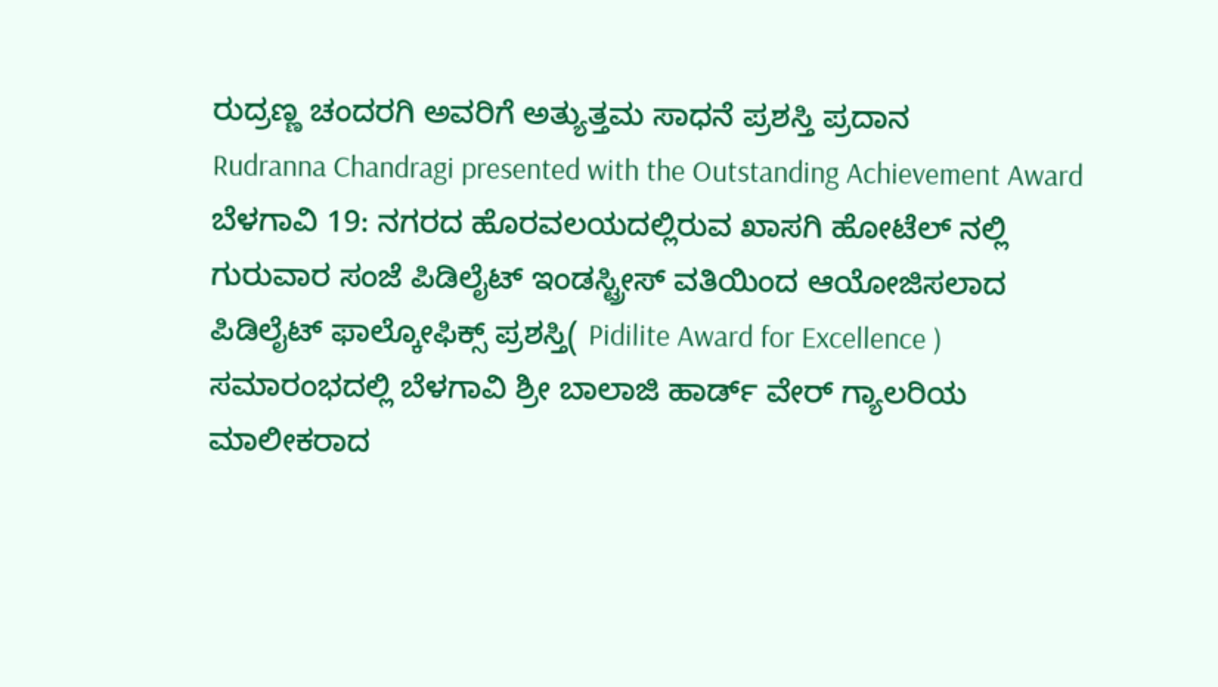ರುದ್ರಣ್ಣ ಚಂದರಗಿ ಅವರಿಗೆ ಅತ್ಯುತ್ತಮ ಸಾಧನೆ ಪ್ರಶಸ್ತಿ ಪ್ರದಾನ
Rudranna Chandragi presented with the Outstanding Achievement Award
ಬೆಳಗಾವಿ 19: ನಗರದ ಹೊರವಲಯದಲ್ಲಿರುವ ಖಾಸಗಿ ಹೋಟೆಲ್ ನಲ್ಲಿ ಗುರುವಾರ ಸಂಜೆ ಪಿಡಿಲೈಟ್ ಇಂಡಸ್ಟ್ರೀಸ್ ವತಿಯಿಂದ ಆಯೋಜಿಸಲಾದ ಪಿಡಿಲೈಟ್ ಫಾಲ್ಕೋಫಿಕ್ಸ್ ಪ್ರಶಸ್ತಿ( Pidilite Award for Excellence ) ಸಮಾರಂಭದಲ್ಲಿ ಬೆಳಗಾವಿ ಶ್ರೀ ಬಾಲಾಜಿ ಹಾರ್ಡ್ ವೇರ್ ಗ್ಯಾಲರಿಯ ಮಾಲೀಕರಾದ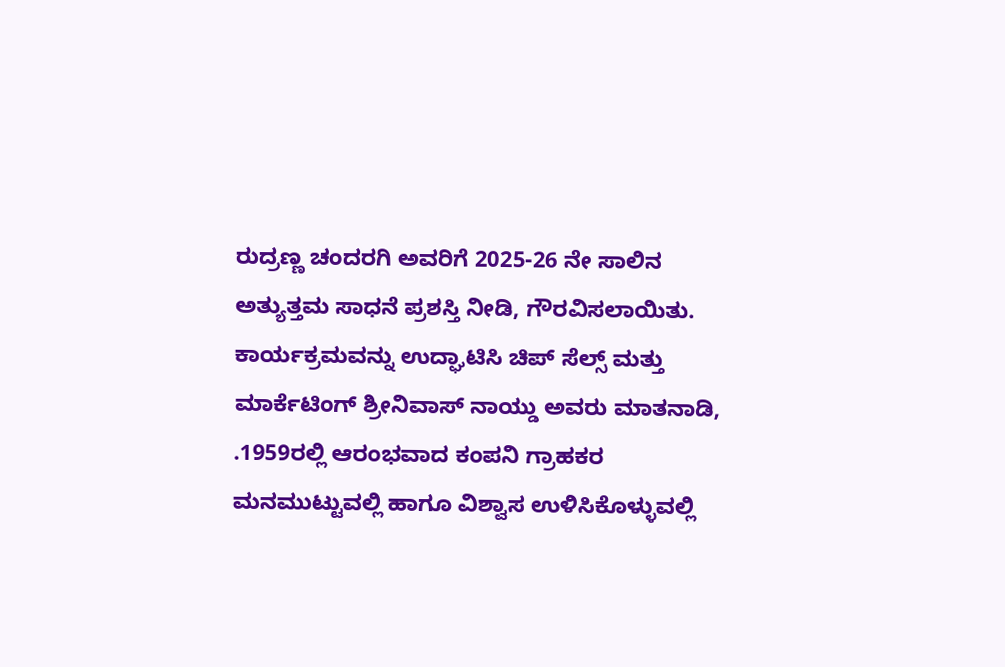ರುದ್ರಣ್ಣ ಚಂದರಗಿ ಅವರಿಗೆ 2025-26 ನೇ ಸಾಲಿನ ಅತ್ಯುತ್ತಮ ಸಾಧನೆ ಪ್ರಶಸ್ತಿ ನೀಡಿ, ಗೌರವಿಸಲಾಯಿತು.
ಕಾರ್ಯಕ್ರಮವನ್ನು ಉದ್ಘಾಟಿಸಿ ಚಿಪ್ ಸೆಲ್ಸ್ ಮತ್ತು ಮಾರ್ಕೆಟಿಂಗ್ ಶ್ರೀನಿವಾಸ್ ನಾಯ್ಡು ಅವರು ಮಾತನಾಡಿ, .1959ರಲ್ಲಿ ಆರಂಭವಾದ ಕಂಪನಿ ಗ್ರಾಹಕರ ಮನಮುಟ್ಟುವಲ್ಲಿ ಹಾಗೂ ವಿಶ್ವಾಸ ಉಳಿಸಿಕೊಳ್ಳುವಲ್ಲಿ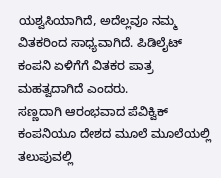ಯಶ್ವಸಿಯಾಗಿದೆ, ಅದೆಲ್ಲವೂ ನಮ್ಮ ವಿತಕರಿಂದ ಸಾಧ್ಯವಾಗಿದೆ. ಪಿಡಿಲೈಟ್ ಕಂಪನಿ ಏಳಿಗೆಗೆ ವಿತಕರ ಪಾತ್ರ ಮಹತ್ವದಾಗಿದೆ ಎಂದರು.
ಸಣ್ಣದಾಗಿ ಆರಂಭವಾದ ಪೆವಿಕ್ವಿಕ್ ಕಂಪನಿಯೂ ದೇಶದ ಮೂಲೆ ಮೂಲೆಯಲ್ಲಿ ತಲುಪುವಲ್ಲಿ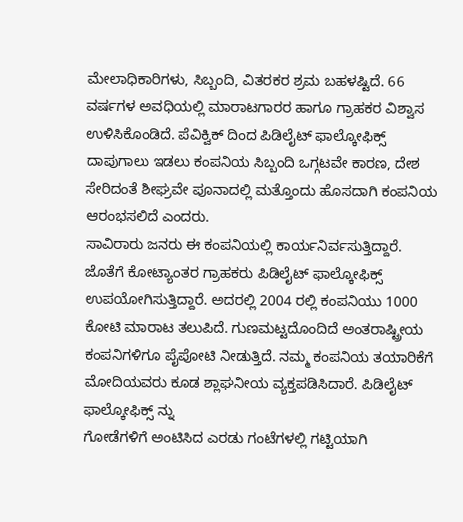ಮೇಲಾಧಿಕಾರಿಗಳು, ಸಿಬ್ಬಂದಿ, ವಿತರಕರ ಶ್ರಮ ಬಹಳಷ್ಟಿದೆ. 66 ವರ್ಷಗಳ ಅವಧಿಯಲ್ಲಿ ಮಾರಾಟಗಾರರ ಹಾಗೂ ಗ್ರಾಹಕರ ವಿಶ್ವಾಸ ಉಳಿಸಿಕೊಂಡಿದೆ. ಪೆವಿಕ್ವಿಕ್ ದಿಂದ ಪಿಡಿಲೈಟ್ ಫಾಲ್ಕೋಫಿಕ್ಸ್ ದಾಪುಗಾಲು ಇಡಲು ಕಂಪನಿಯ ಸಿಬ್ಬಂದಿ ಒಗ್ಗಟವೇ ಕಾರಣ, ದೇಶ ಸೇರಿದಂತೆ ಶೀಘ್ರವೇ ಪೂನಾದಲ್ಲಿ ಮತ್ತೊಂದು ಹೊಸದಾಗಿ ಕಂಪನಿಯ ಆರಂಭಸಲಿದೆ ಎಂದರು.
ಸಾವಿರಾರು ಜನರು ಈ ಕಂಪನಿಯಲ್ಲಿ ಕಾರ್ಯನಿರ್ವಸುತ್ತಿದ್ದಾರೆ. ಜೊತೆಗೆ ಕೋಟ್ಯಾಂತರ ಗ್ರಾಹಕರು ಪಿಡಿಲೈಟ್ ಫಾಲ್ಕೋಫಿಕ್ಸ್ ಉಪಯೋಗಿಸುತ್ತಿದ್ದಾರೆ. ಅದರಲ್ಲಿ 2004 ರಲ್ಲಿ ಕಂಪನಿಯು 1000 ಕೋಟಿ ಮಾರಾಟ ತಲುಪಿದೆ. ಗುಣಮಟ್ಟದೊಂದಿದೆ ಅಂತರಾಷ್ಟ್ರೀಯ ಕಂಪನಿಗಳಿಗೂ ಪೈಪೋಟಿ ನೀಡುತ್ತಿದೆ. ನಮ್ಮ ಕಂಪನಿಯ ತಯಾರಿಕೆಗೆ ಮೋದಿಯವರು ಕೂಡ ಶ್ಲಾಘನೀಯ ವ್ಯಕ್ತಪಡಿಸಿದಾರೆ. ಪಿಡಿಲೈಟ್ ಫಾಲ್ಕೋಫಿಕ್ಸ್ ನ್ನು
ಗೋಡೆಗಳಿಗೆ ಅಂಟಿಸಿದ ಎರಡು ಗಂಟೆಗಳಲ್ಲಿ ಗಟ್ಟಿಯಾಗಿ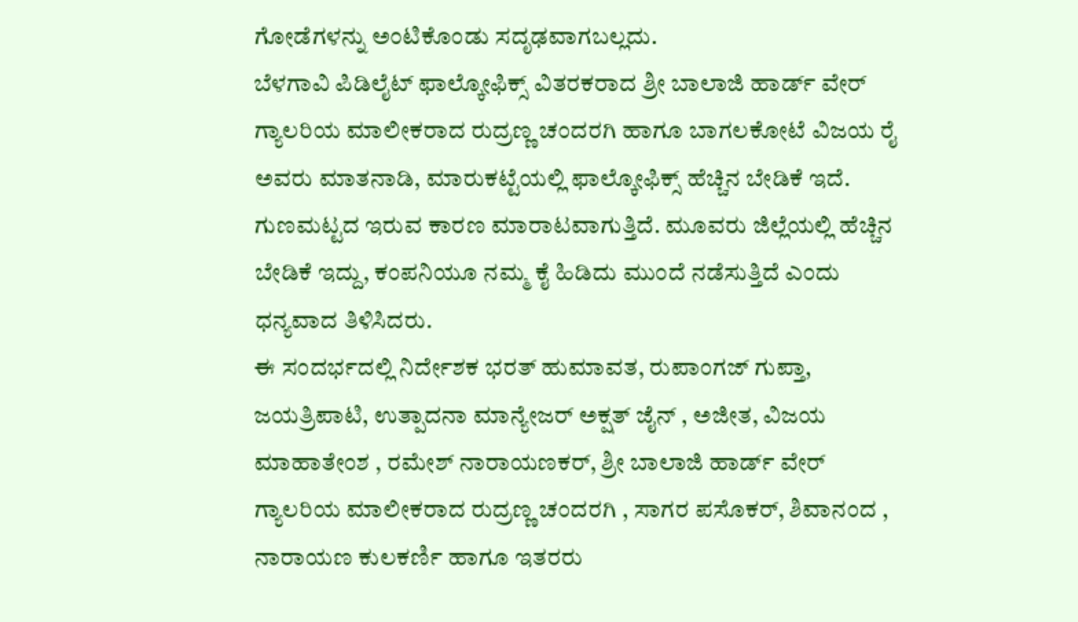ಗೋಡೆಗಳನ್ನು ಅಂಟಿಕೊಂಡು ಸದೃಢವಾಗಬಲ್ಲದು.
ಬೆಳಗಾವಿ ಪಿಡಿಲೈಟ್ ಫಾಲ್ಕೋಫಿಕ್ಸ್ ವಿತರಕರಾದ ಶ್ರೀ ಬಾಲಾಜಿ ಹಾರ್ಡ್ ವೇರ್ ಗ್ಯಾಲರಿಯ ಮಾಲೀಕರಾದ ರುದ್ರಣ್ಣ ಚಂದರಗಿ ಹಾಗೂ ಬಾಗಲಕೋಟೆ ವಿಜಯ ರೈ ಅವರು ಮಾತನಾಡಿ, ಮಾರುಕಟ್ಟೆಯಲ್ಲಿ ಫಾಲ್ಕೋಫಿಕ್ಸ್ ಹೆಚ್ಚಿನ ಬೇಡಿಕೆ ಇದೆ. ಗುಣಮಟ್ಟದ ಇರುವ ಕಾರಣ ಮಾರಾಟವಾಗುತ್ತಿದೆ. ಮೂವರು ಜಿಲ್ಲೆಯಲ್ಲಿ ಹೆಚ್ಚಿನ ಬೇಡಿಕೆ ಇದ್ದು, ಕಂಪನಿಯೂ ನಮ್ಮ ಕೈ ಹಿಡಿದು ಮುಂದೆ ನಡೆಸುತ್ತಿದೆ ಎಂದು ಧನ್ಯವಾದ ತಿಳಿಸಿದರು.
ಈ ಸಂದರ್ಭದಲ್ಲಿ ನಿರ್ದೇಶಕ ಭರತ್ ಹುಮಾವತ, ರುಪಾಂಗಜ್ ಗುಪ್ತಾ, ಜಯತ್ರಿಪಾಟಿ, ಉತ್ಪಾದನಾ ಮಾನ್ಯೇಜರ್ ಅಕ್ಷತ್ ಜೈನ್ , ಅಜೀತ, ವಿಜಯ ಮಾಹಾತೇಂಶ , ರಮೇಶ್ ನಾರಾಯಣಕರ್, ಶ್ರೀ ಬಾಲಾಜಿ ಹಾರ್ಡ್ ವೇರ್ ಗ್ಯಾಲರಿಯ ಮಾಲೀಕರಾದ ರುದ್ರಣ್ಣ ಚಂದರಗಿ , ಸಾಗರ ಪಸೊಕರ್, ಶಿವಾನಂದ , ನಾರಾಯಣ ಕುಲಕರ್ಣಿ ಹಾಗೂ ಇತರರು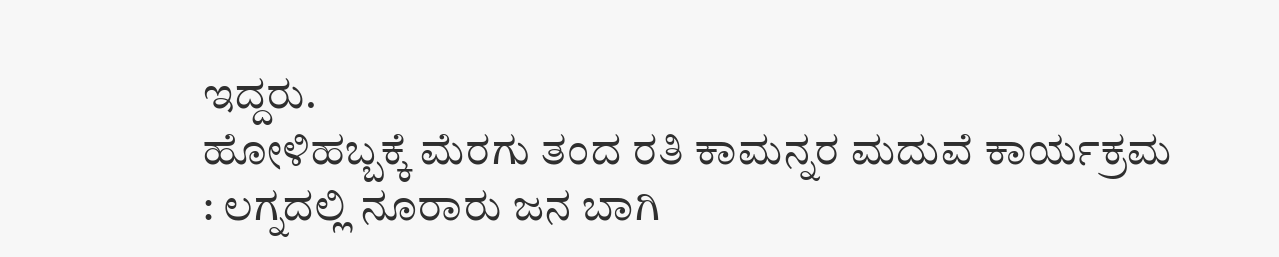ಇದ್ದರು.
ಹೋಳಿಹಬ್ಬಕ್ಕೆ ಮೆರಗು ತಂದ ರತಿ ಕಾಮನ್ನರ ಮದುವೆ ಕಾರ್ಯಕ್ರಮ : ಲಗ್ನದಲ್ಲಿ ನೂರಾರು ಜನ ಬಾಗಿ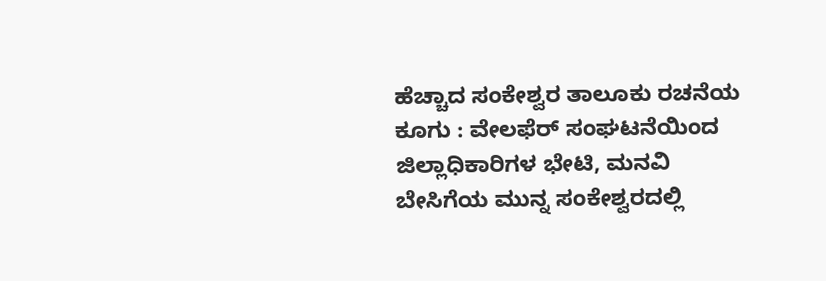ಹೆಚ್ಚಾದ ಸಂಕೇಶ್ವರ ತಾಲೂಕು ರಚನೆಯ ಕೂಗು : ವೇಲಫೆರ್ ಸಂಘಟನೆಯಿಂದ ಜಿಲ್ಲಾಧಿಕಾರಿಗಳ ಭೇಟಿ, ಮನವಿ
ಬೇಸಿಗೆಯ ಮುನ್ನ ಸಂಕೇಶ್ವರದಲ್ಲಿ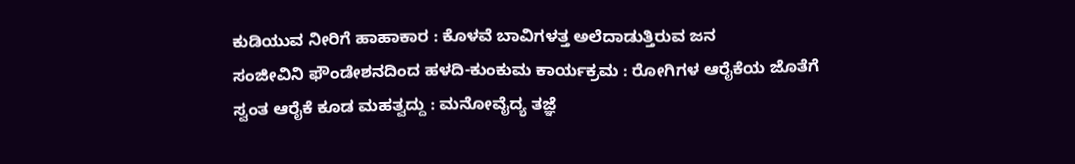ಕುಡಿಯುವ ನೀರಿಗೆ ಹಾಹಾಕಾರ : ಕೊಳವೆ ಬಾವಿಗಳತ್ತ ಅಲೆದಾಡುತ್ತಿರುವ ಜನ
ಸಂಜೀವಿನಿ ಫೌಂಡೇಶನದಿಂದ ಹಳದಿ-ಕುಂಕುಮ ಕಾರ್ಯಕ್ರಮ : ರೋಗಿಗಳ ಆರೈಕೆಯ ಜೊತೆಗೆ ಸ್ವಂತ ಆರೈಕೆ ಕೂಡ ಮಹತ್ವದ್ದು : ಮನೋವೈದ್ಯ ತಜ್ಞೆ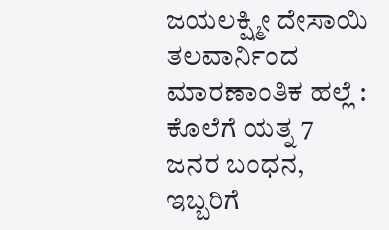ಜಯಲಕ್ಷ್ಮೀ ದೇಸಾಯಿ
ತಲವಾರ್ನಿಂದ ಮಾರಣಾಂತಿಕ ಹಲ್ಲೆ : ಕೊಲೆಗೆ ಯತ್ನ 7 ಜನರ ಬಂಧನ, ಇಬ್ಬರಿಗೆ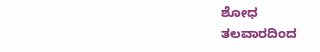ಶೋಧ
ತಲವಾರದಿಂದ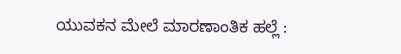ಯುವಕನ ಮೇಲೆ ಮಾರಣಾಂತಿಕ ಹಲ್ಲೆ :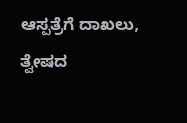ಆಸ್ಪತ್ರೆಗೆ ದಾಖಲು, ತ್ವೇಷದ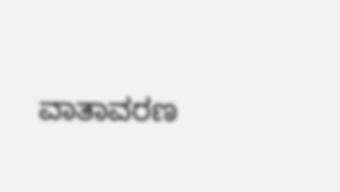ವಾತಾವರಣ